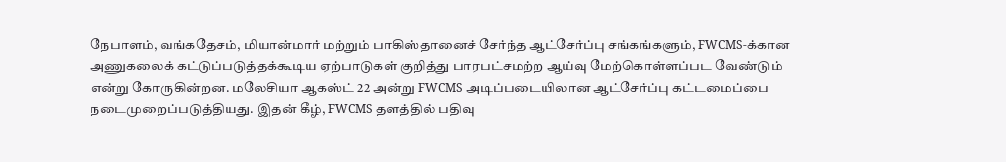நேபாளம், வங்கதேசம், மியான்மார் மற்றும் பாகிஸ்தானைச் சேர்ந்த ஆட்சேர்ப்பு சங்கங்களும், FWCMS-க்கான அணுகலைக் கட்டுப்படுத்தக்கூடிய ஏற்பாடுகள் குறித்து பாரபட்சமற்ற ஆய்வு மேற்கொள்ளப்பட வேண்டும் என்று கோருகின்றன. மலேசியா ஆகஸ்ட் 22 அன்று FWCMS அடிப்படையிலான ஆட்சேர்ப்பு கட்டமைப்பை நடைமுறைப்படுத்தியது. இதன் கீழ், FWCMS தளத்தில் பதிவு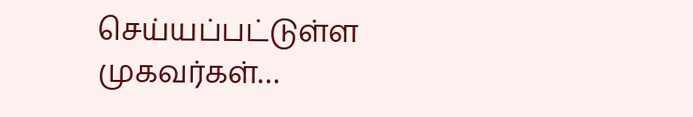செய்யப்பட்டுள்ள முகவர்கள்…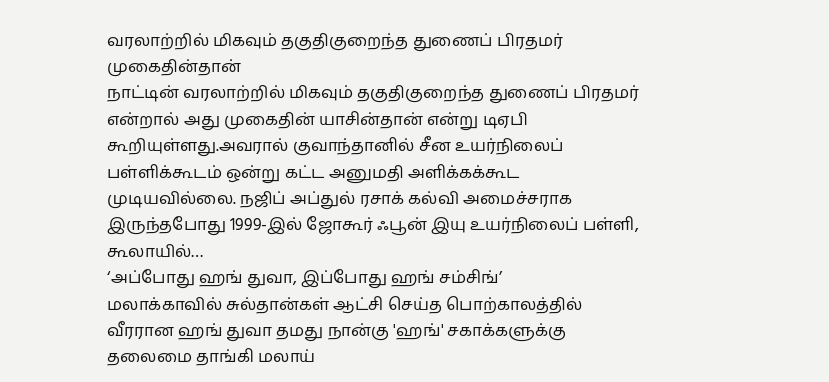வரலாற்றில் மிகவும் தகுதிகுறைந்த துணைப் பிரதமர் முகைதின்தான்
நாட்டின் வரலாற்றில் மிகவும் தகுதிகுறைந்த துணைப் பிரதமர் என்றால் அது முகைதின் யாசின்தான் என்று டிஏபி கூறியுள்ளது.அவரால் குவாந்தானில் சீன உயர்நிலைப் பள்ளிக்கூடம் ஒன்று கட்ட அனுமதி அளிக்கக்கூட முடியவில்லை. நஜிப் அப்துல் ரசாக் கல்வி அமைச்சராக இருந்தபோது 1999-இல் ஜோகூர் ஃபூன் இயு உயர்நிலைப் பள்ளி, கூலாயில்…
‘அப்போது ஹங் துவா, இப்போது ஹங் சம்சிங்’
மலாக்காவில் சுல்தான்கள் ஆட்சி செய்த பொற்காலத்தில் வீரரான ஹங் துவா தமது நான்கு 'ஹங்' சகாக்களுக்கு தலைமை தாங்கி மலாய்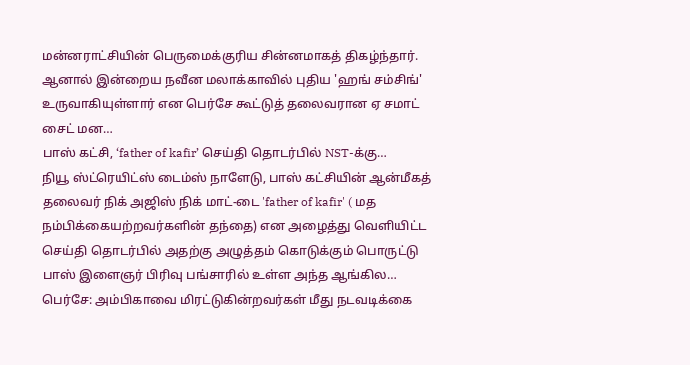மன்னராட்சியின் பெருமைக்குரிய சின்னமாகத் திகழ்ந்தார். ஆனால் இன்றைய நவீன மலாக்காவில் புதிய 'ஹங் சம்சிங்' உருவாகியுள்ளார் என பெர்சே கூட்டுத் தலைவரான ஏ சமாட் சைட் மன…
பாஸ் கட்சி, ‘father of kafir’ செய்தி தொடர்பில் NST-க்கு…
நியூ ஸ்ட்ரெயிட்ஸ் டைம்ஸ் நாளேடு, பாஸ் கட்சியின் ஆன்மீகத் தலைவர் நிக் அஜிஸ் நிக் மாட்-டை 'father of kafir' ( மத நம்பிக்கையற்றவர்களின் தந்தை) என அழைத்து வெளியிட்ட செய்தி தொடர்பில் அதற்கு அழுத்தம் கொடுக்கும் பொருட்டு பாஸ் இளைஞர் பிரிவு பங்சாரில் உள்ள அந்த ஆங்கில…
பெர்சே: அம்பிகாவை மிரட்டுகின்றவர்கள் மீது நடவடிக்கை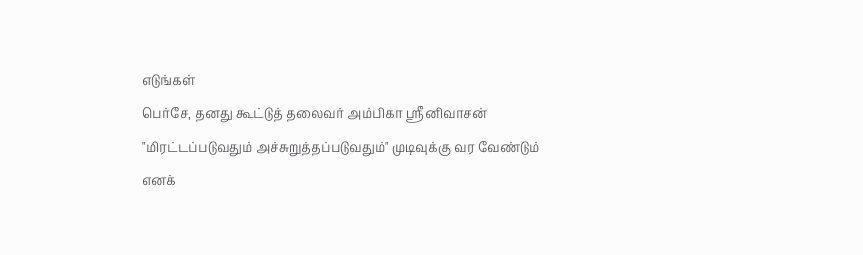எடுங்கள்
பெர்சே, தனது கூட்டுத் தலைவர் அம்பிகா ஸ்ரீனிவாசன் "மிரட்டப்படுவதும் அச்சுறுத்தப்படுவதும்" முடிவுக்கு வர வேண்டும் எனக்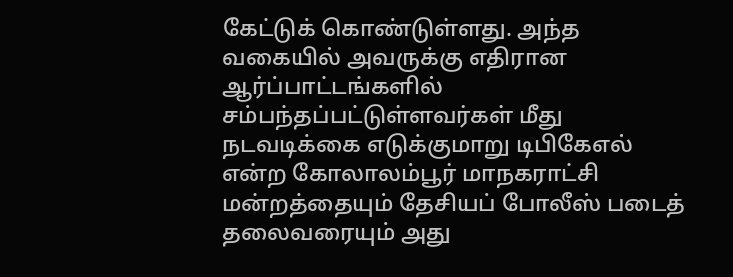கேட்டுக் கொண்டுள்ளது. அந்த வகையில் அவருக்கு எதிரான ஆர்ப்பாட்டங்களில் சம்பந்தப்பட்டுள்ளவர்கள் மீது நடவடிக்கை எடுக்குமாறு டிபிகேஎல் என்ற கோலாலம்பூர் மாநகராட்சி மன்றத்தையும் தேசியப் போலீஸ் படைத் தலைவரையும் அது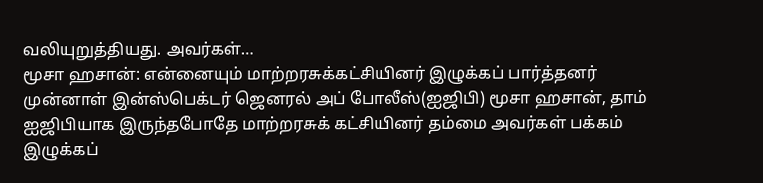வலியுறுத்தியது. அவர்கள்…
மூசா ஹசான்: என்னையும் மாற்றரசுக்கட்சியினர் இழுக்கப் பார்த்தனர்
முன்னாள் இன்ஸ்பெக்டர் ஜெனரல் அப் போலீஸ்(ஐஜிபி) மூசா ஹசான், தாம் ஐஜிபியாக இருந்தபோதே மாற்றரசுக் கட்சியினர் தம்மை அவர்கள் பக்கம் இழுக்கப்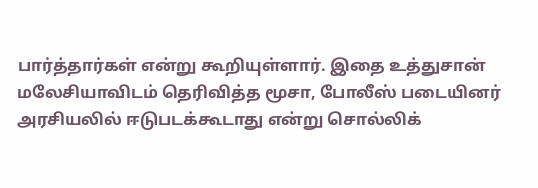பார்த்தார்கள் என்று கூறியுள்ளார். இதை உத்துசான் மலேசியாவிடம் தெரிவித்த மூசா, போலீஸ் படையினர் அரசியலில் ஈடுபடக்கூடாது என்று சொல்லிக்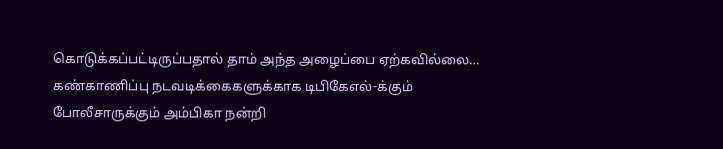கொடுக்கப்பட்டிருப்பதால் தாம் அந்த அழைப்பை ஏற்கவில்லை…
கண்காணிப்பு நடவடிக்கைகளுக்காக டிபிகேஎல்-க்கும் போலீசாருக்கும் அம்பிகா நன்றி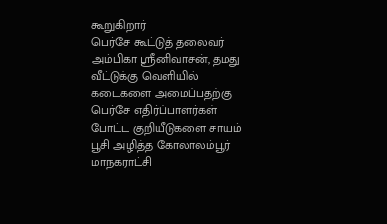கூறுகிறார்
பெர்சே கூட்டுத் தலைவர் அம்பிகா ஸ்ரீனிவாசன், தமது வீட்டுக்கு வெளியில் கடைகளை அமைப்பதற்கு பெர்சே எதிர்ப்பாளர்கள் போட்ட குறியீடுகளை சாயம் பூசி அழித்த கோலாலம்பூர் மாநகராட்சி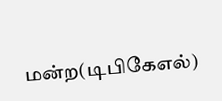மன்ற(டிபிகேஎல்)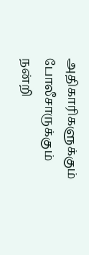அதிகாரிகளுக்கும் போலீசாருக்கும் நன்றி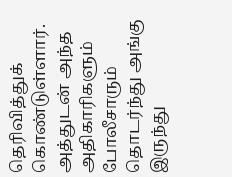தெரிவித்துக் கொண்டுள்ளார். அத்துடன் அந்த அதிகாரிகளும் போலீசாரும் தொடர்ந்து அங்கு இருந்து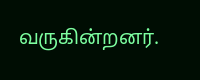வருகின்றனர்.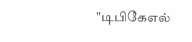"டிபிகேஎல்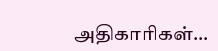அதிகாரிகள்…